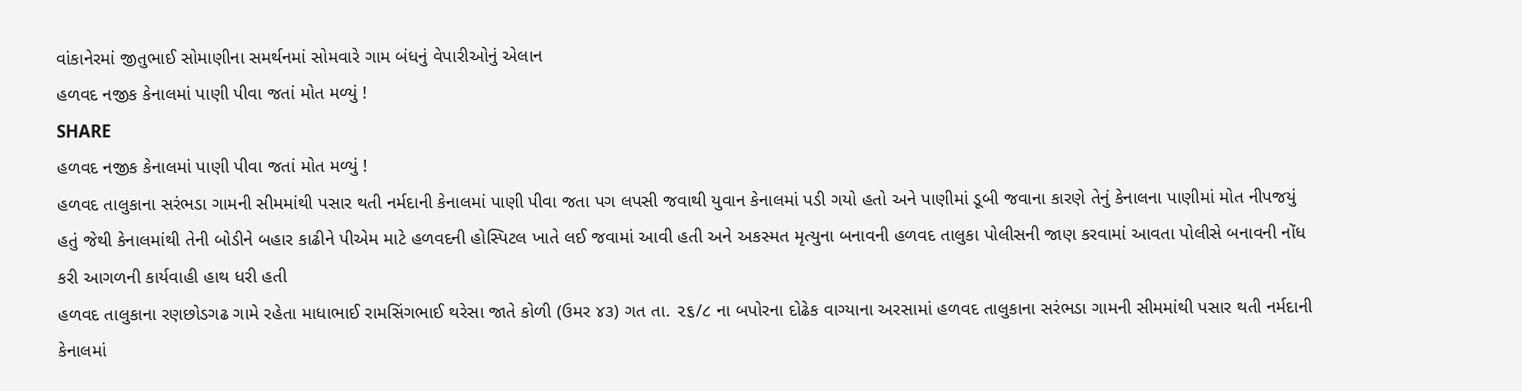વાંકાનેરમાં જીતુભાઈ સોમાણીના સમર્થનમાં સોમવારે ગામ બંધનું વેપારીઓનું એલાન
હળવદ નજીક કેનાલમાં પાણી પીવા જતાં મોત મળ્યું !
SHARE
હળવદ નજીક કેનાલમાં પાણી પીવા જતાં મોત મળ્યું !
હળવદ તાલુકાના સરંભડા ગામની સીમમાંથી પસાર થતી નર્મદાની કેનાલમાં પાણી પીવા જતા પગ લપસી જવાથી યુવાન કેનાલમાં પડી ગયો હતો અને પાણીમાં ડૂબી જવાના કારણે તેનું કેનાલના પાણીમાં મોત નીપજયું હતું જેથી કેનાલમાંથી તેની બોડીને બહાર કાઢીને પીએમ માટે હળવદની હોસ્પિટલ ખાતે લઈ જવામાં આવી હતી અને અકસ્મત મૃત્યુના બનાવની હળવદ તાલુકા પોલીસની જાણ કરવામાં આવતા પોલીસે બનાવની નોંધ કરી આગળની કાર્યવાહી હાથ ધરી હતી
હળવદ તાલુકાના રણછોડગઢ ગામે રહેતા માધાભાઈ રામસિંગભાઈ થરેસા જાતે કોળી (ઉમર ૪૩) ગત તા. ૨૬/૮ ના બપોરના દોઢેક વાગ્યાના અરસામાં હળવદ તાલુકાના સરંભડા ગામની સીમમાંથી પસાર થતી નર્મદાની કેનાલમાં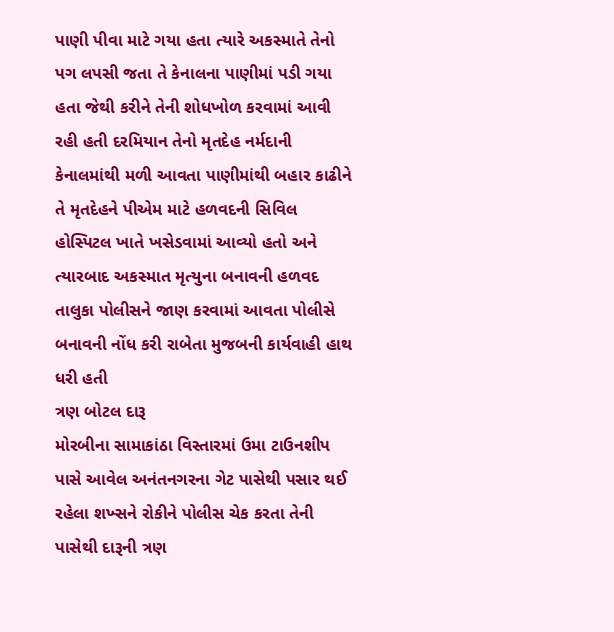પાણી પીવા માટે ગયા હતા ત્યારે અકસ્માતે તેનો પગ લપસી જતા તે કેનાલના પાણીમાં પડી ગયા હતા જેથી કરીને તેની શોધખોળ કરવામાં આવી રહી હતી દરમિયાન તેનો મૃતદેહ નર્મદાની કેનાલમાંથી મળી આવતા પાણીમાંથી બહાર કાઢીને તે મૃતદેહને પીએમ માટે હળવદની સિવિલ હોસ્પિટલ ખાતે ખસેડવામાં આવ્યો હતો અને ત્યારબાદ અકસ્માત મૃત્યુના બનાવની હળવદ તાલુકા પોલીસને જાણ કરવામાં આવતા પોલીસે બનાવની નોંધ કરી રાબેતા મુજબની કાર્યવાહી હાથ ધરી હતી
ત્રણ બોટલ દારૂ
મોરબીના સામાકાંઠા વિસ્તારમાં ઉમા ટાઉનશીપ પાસે આવેલ અનંતનગરના ગેટ પાસેથી પસાર થઈ રહેલા શખ્સને રોકીને પોલીસ ચેક કરતા તેની પાસેથી દારૂની ત્રણ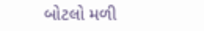બોટલો મળી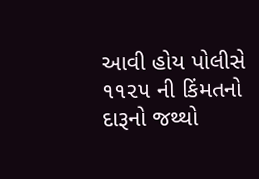આવી હોય પોલીસે ૧૧૨૫ ની કિંમતનો દારૂનો જથ્થો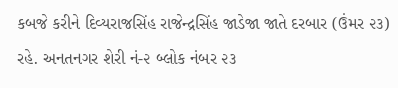કબજે કરીને દિવ્યરાજસિંહ રાજેન્દ્રસિંહ જાડેજા જાતે દરબાર (ઉંમર ૨૩) રહે. અનતનગર શેરી નં-૨ બ્લોક નંબર ૨૩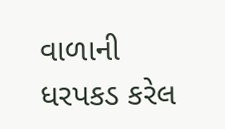વાળાની ધરપકડ કરેલ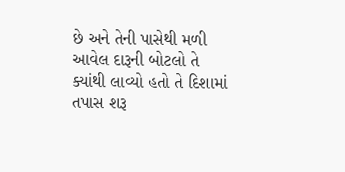છે અને તેની પાસેથી મળી આવેલ દારૂની બોટલો તે ક્યાંથી લાવ્યો હતો તે દિશામાં તપાસ શરૂ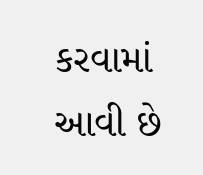કરવામાં આવી છે